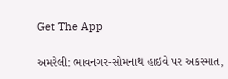Get The App

અમરેલી: ભાવનગર-સોમનાથ હાઇવે પર અકસ્માત,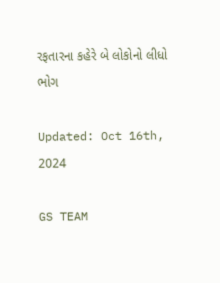રફતારના કહેરે બે લોકોનો લીધો ભોગ

Updated: Oct 16th, 2024

GS TEAM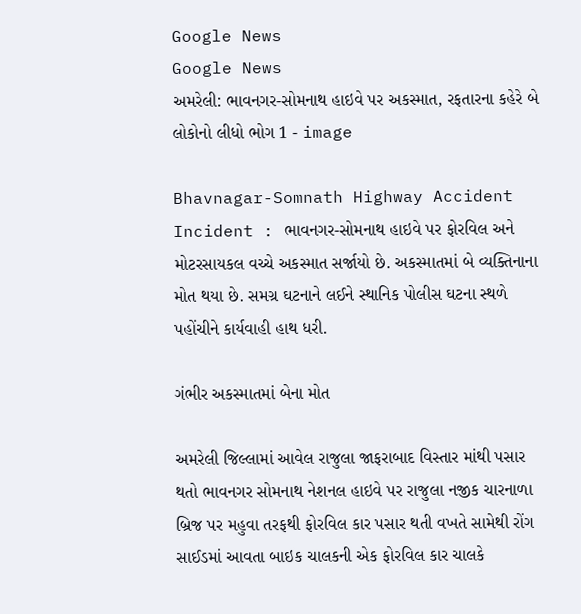Google News
Google News
અમરેલી: ભાવનગર-સોમનાથ હાઇવે પર અકસ્માત, રફતારના કહેરે બે લોકોનો લીધો ભોગ 1 - image

Bhavnagar-Somnath Highway Accident Incident : ભાવનગર-સોમનાથ હાઇવે પર ફોરવિલ અને મોટરસાયકલ વચ્ચે અકસ્માત સર્જાયો છે. અકસ્માતમાં બે વ્યક્તિનાના મોત થયા છે. સમગ્ર ઘટનાને લઈને સ્થાનિક પોલીસ ઘટના સ્થળે પહોંચીને કાર્યવાહી હાથ ધરી.

ગંભીર અકસ્માતમાં બેના મોત

અમરેલી જિલ્લામાં આવેલ રાજુલા જાફરાબાદ વિસ્તાર માંથી પસાર થતો ભાવનગર સોમનાથ નેશનલ હાઇવે પર રાજુલા નજીક ચારનાળા બ્રિજ પર મહુવા તરફથી ફોરવિલ કાર પસાર થતી વખતે સામેથી રોંગ સાઈડમાં આવતા બાઇક ચાલકની એક ફોરવિલ કાર ચાલકે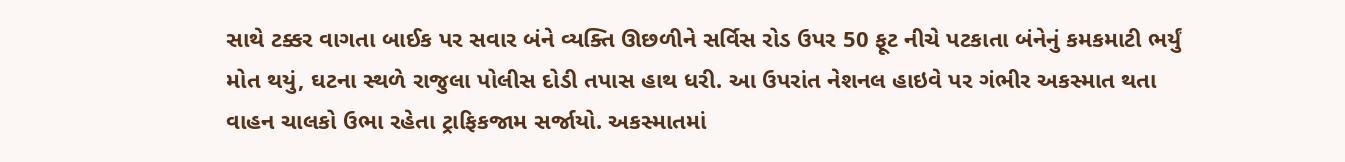સાથે ટક્કર વાગતા બાઈક પર સવાર બંને વ્યક્તિ ઊછળીને સર્વિસ રોડ ઉપર 50 ફૂટ નીચે પટકાતા બંનેનું કમકમાટી ભર્યું મોત થયું, ઘટના સ્થળે રાજુલા પોલીસ દોડી તપાસ હાથ ધરી. આ ઉપરાંત નેશનલ હાઇવે પર ગંભીર અકસ્માત થતા વાહન ચાલકો ઉભા રહેતા ટ્રાફિકજામ સર્જાયો. અકસ્માતમાં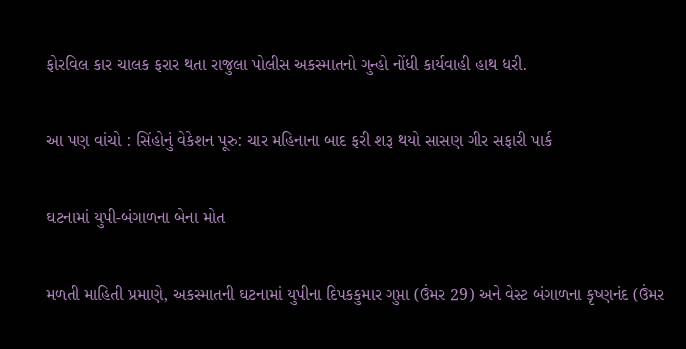ફોરવિલ કાર ચાલક ફરાર થતા રાજુલા પોલીસ અકસ્માતનો ગુન્હો નોંધી કાર્યવાહી હાથ ધરી.

આ પણ વાંચો : સિંહોનું વેકેશન પૂરુ: ચાર મહિનાના બાદ ફરી શરૂ થયો સાસણ ગીર સફારી પાર્ક

ઘટનામાં યુપી-બંગાળના બેના મોત

મળતી માહિતી પ્રમાણે, અકસ્માતની ઘટનામાં યુપીના દિપકકુમાર ગુપ્તા (ઉંમર 29) અને વેસ્ટ બંગાળના કૃષ્ણનંદ (ઉંમર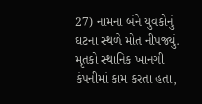27) નામના બંને યુવકોનું ઘટના સ્થળે મોત નીપજ્યું. મૃતકો સ્થાનિક ખાનગી કંપનીમાં કામ કરતા હતા,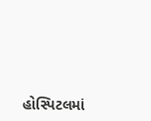હોસ્પિટલમાં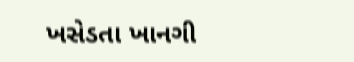ખસેડતા ખાનગી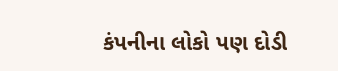કંપનીના લોકો પણ દોડી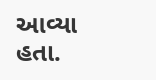આવ્યા હતા.